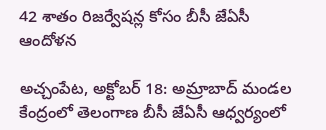42 శాతం రిజర్వేషన్ల కోసం బీసీ జేఏసీ ఆందోళన

అచ్చంపేట, అక్టోబర్ 18: అమ్రాబాద్ మండల కేంద్రంలో తెలంగాణ బీసీ జేఏసీ ఆధ్వర్యంలో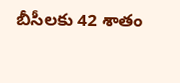బీసీలకు 42 శాతం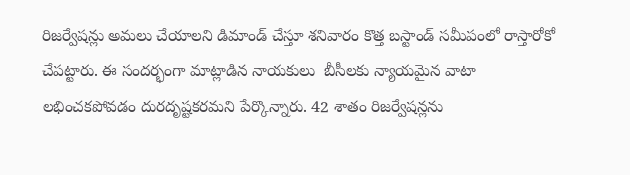రిజర్వేషన్లు అమలు చేయాలని డిమాండ్ చేస్తూ శనివారం కొత్త బస్టాండ్ సమీపంలో రాస్తారోకో చేపట్టారు. ఈ సందర్భంగా మాట్లాడిన నాయకులు  బీసీలకు న్యాయమైన వాటా లభించకపోవడం దురదృష్టకరమని పేర్కొన్నారు. 42 శాతం రిజర్వేషన్లను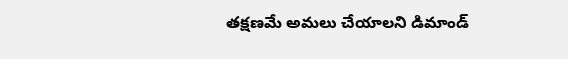తక్షణమే అమలు చేయాలని డిమాండ్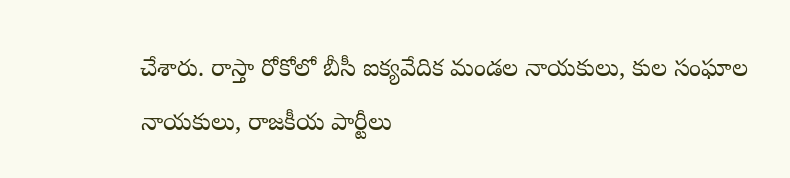చేశారు. రాస్తా రోకోలో బీసీ ఐక్యవేదిక మండల నాయకులు, కుల సంఘాల నాయకులు, రాజకీయ పార్టీలు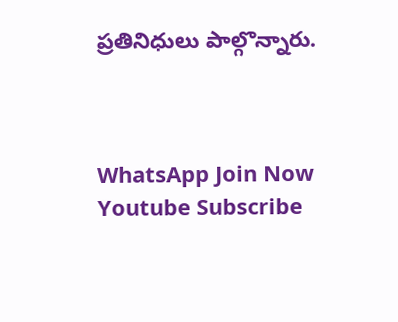ప్రతినిధులు పాల్గొన్నారు.



WhatsApp Join Now
Youtube Subscribe